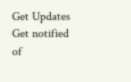Get Updates
Get notified of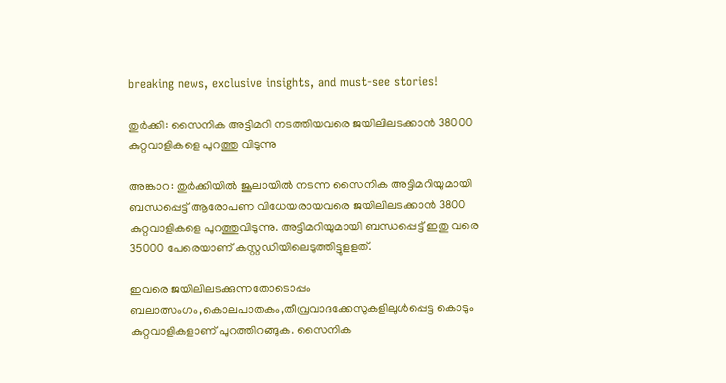breaking news, exclusive insights, and must-see stories!

തുര്‍ക്കി: സൈനിക അട്ടിമറി നടത്തിയവരെ ജയിലിലടക്കാന്‍ 38000 കുറ്റവാളികളെ പുറത്തു വിടുന്നു

അങ്കാറ: തുര്‍ക്കിയില്‍ ജൂലായില്‍ നടന്ന സൈനിക അട്ടിമറിയുമായി ബന്ധപ്പെട്ട് ആരോപണ വിധേയരായവരെ ജയിലിലടക്കാന്‍ 3800 കുറ്റവാളികളെ പുറത്തുവിടുന്നു. അട്ടിമറിയുമായി ബന്ധപ്പെട്ട് ഇതു വരെ 35000 പേരെയാണ് കസ്റ്റഡിയിലെടുത്തിട്ടുളളത്.

ഇവരെ ജയിലിലടക്കുന്നതോടൊപ്പം ബലാത്സംഗം,കൊലപാതകം,തീവ്രവാദക്കേസുകളിലുള്‍പ്പെട്ട കൊടും കുറ്റവാളികളാണ് പുറത്തിറങ്ങുക. സൈനിക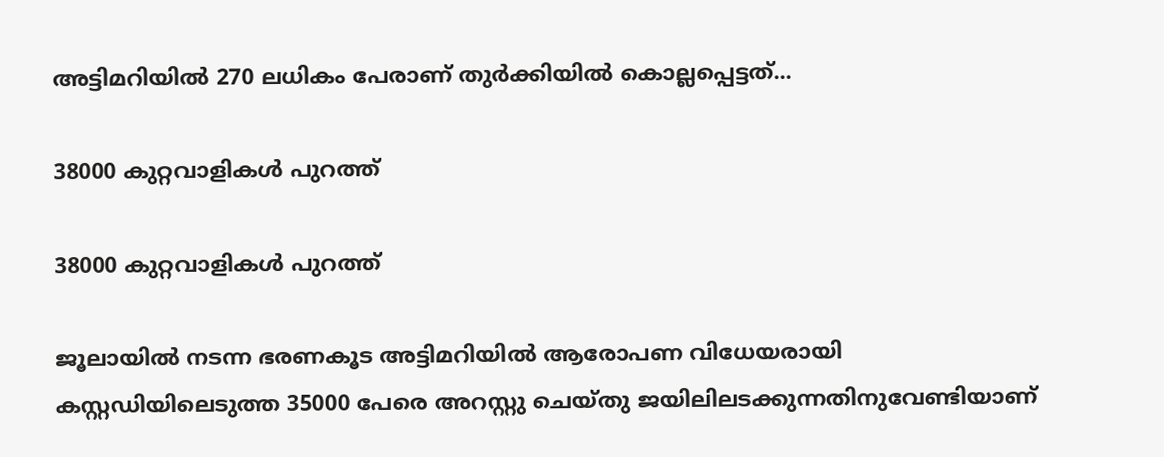അട്ടിമറിയില്‍ 270 ലധികം പേരാണ് തുര്‍ക്കിയില്‍ കൊല്ലപ്പെട്ടത്...

38000 കുറ്റവാളികള്‍ പുറത്ത്

38000 കുറ്റവാളികള്‍ പുറത്ത്

ജൂലായില്‍ നടന്ന ഭരണകൂട അട്ടിമറിയില്‍ ആരോപണ വിധേയരായി കസ്റ്റഡിയിലെടുത്ത 35000 പേരെ അറസ്റ്റു ചെയ്തു ജയിലിലടക്കുന്നതിനുവേണ്ടിയാണ്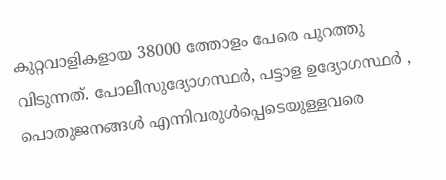കുറ്റവാളികളായ 38000 ത്തോളം പേരെ പുറത്തു വിടുന്നത്. പോലീസുദ്യോഗസ്ഥര്‍, പട്ടാള ഉദ്യോഗസ്ഥര്‍ , പൊതുജനങ്ങള്‍ എന്നിവരുള്‍പ്പെടെയുള്ളവരെ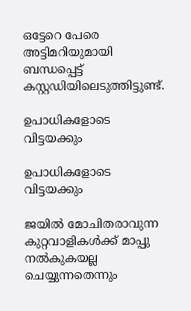ഒട്ടേറെ പേരെ അട്ടിമറിയുമായി ബന്ധപ്പെട്ട് കസ്റ്റഡിയിലെടുത്തിട്ടുണ്ട്.

ഉപാധികളോടെ വിട്ടയക്കും

ഉപാധികളോടെ വിട്ടയക്കും

ജയില്‍ മോചിതരാവുന്ന കുറ്റവാളികള്‍ക്ക് മാപ്പു നല്‍കുകയല്ല ചെയ്യുന്നതെന്നും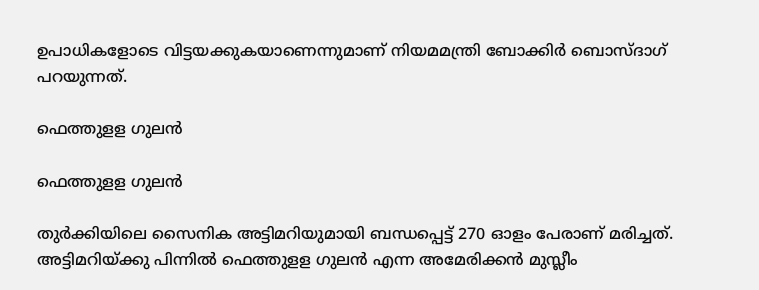ഉപാധികളോടെ വിട്ടയക്കുകയാണെന്നുമാണ് നിയമമന്ത്രി ബോക്കിര്‍ ബൊസ്ദാഗ് പറയുന്നത്.

ഫെത്തുളള ഗുലന്‍

ഫെത്തുളള ഗുലന്‍

തുര്‍ക്കിയിലെ സൈനിക അട്ടിമറിയുമായി ബന്ധപ്പെട്ട് 270 ഓളം പേരാണ് മരിച്ചത്. അട്ടിമറിയ്ക്കു പിന്നില്‍ ഫെത്തുളള ഗുലന്‍ എന്ന അമേരിക്കന്‍ മുസ്ലീം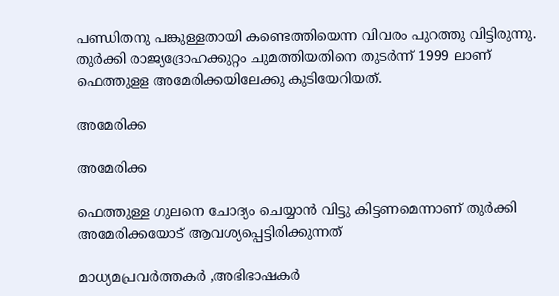പണ്ഡിതനു പങ്കുള്ളതായി കണ്ടെത്തിയെന്ന വിവരം പുറത്തു വിട്ടിരുന്നു. തുര്‍ക്കി രാജ്യദ്രോഹക്കുറ്റം ചുമത്തിയതിനെ തുടര്‍ന്ന് 1999 ലാണ് ഫെത്തുളള അമേരിക്കയിലേക്കു കുടിയേറിയത്.

അമേരിക്ക

അമേരിക്ക

ഫെത്തുള്ള ഗുലനെ ചോദ്യം ചെയ്യാന്‍ വിട്ടു കിട്ടണമെന്നാണ് തുര്‍ക്കി അമേരിക്കയോട് ആവശ്യപ്പെട്ടിരിക്കുന്നത്

മാധ്യമപ്രവര്‍ത്തകര്‍ ,അഭിഭാഷകര്‍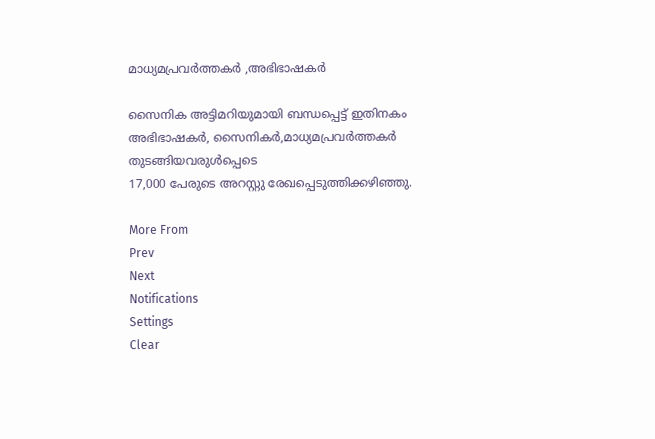മാധ്യമപ്രവര്‍ത്തകര്‍ ,അഭിഭാഷകര്‍

സൈനിക അട്ടിമറിയുമായി ബന്ധപ്പെട്ട് ഇതിനകം അഭിഭാഷകര്‍, സൈനികര്‍,മാധ്യമപ്രവര്‍ത്തകര്‍ തുടങ്ങിയവരുള്‍പ്പെടെ
17,000 പേരുടെ അറസ്റ്റു രേഖപ്പെടുത്തിക്കഴിഞ്ഞു.

More From
Prev
Next
Notifications
Settings
Clear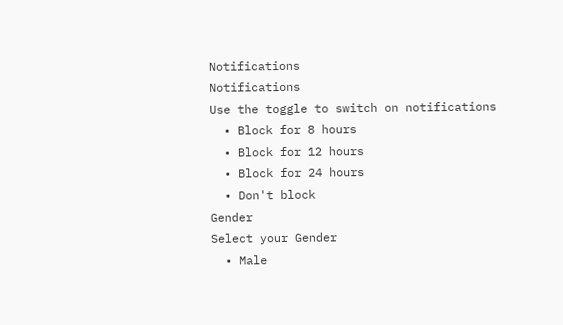Notifications
Notifications
Use the toggle to switch on notifications
  • Block for 8 hours
  • Block for 12 hours
  • Block for 24 hours
  • Don't block
Gender
Select your Gender
  • Male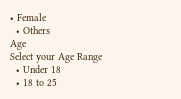• Female
  • Others
Age
Select your Age Range
  • Under 18
  • 18 to 25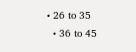• 26 to 35
  • 36 to 45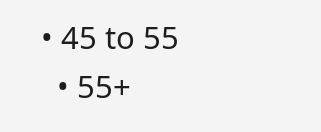• 45 to 55
  • 55+